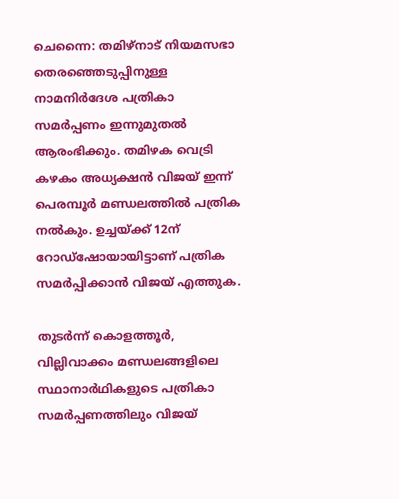ചെന്നൈ: തമിഴ്നാട് നിയമസഭാ തെരഞ്ഞെടുപ്പിനുള്ള നാമനിര്‍ദേശ പത്രികാ സമര്‍പ്പണം ഇന്നുമുതൽ ആരംഭിക്കും. തമിഴക വെട്രി കഴകം അധ്യക്ഷന്‍ വിജയ് ഇന്ന് പെരമ്പൂര്‍ മണ്ഡലത്തില്‍ പത്രിക നല്‍കും. ഉച്ചയ്ക്ക് 12ന് റോഡ്ഷോയായിട്ടാണ് പത്രിക സമർപ്പിക്കാൻ വിജയ് എത്തുക.

തുടര്‍ന്ന് കൊളത്തൂര്‍, വില്ലിവാക്കം മണ്ഡലങ്ങളിലെ സ്ഥാനാര്‍ഥികളുടെ പത്രികാ സമര്‍പ്പണത്തിലും വിജയ്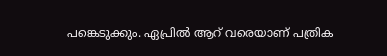പങ്കെടുക്കും. ഏപ്രില്‍ ആറ് വരെയാണ് പത്രിക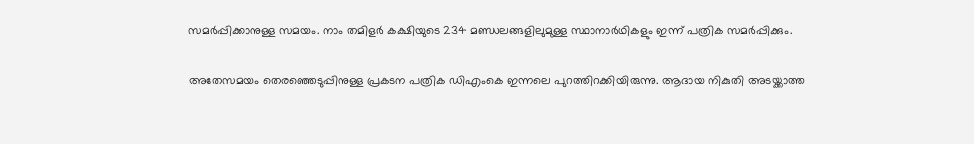സമര്‍പ്പിക്കാനുള്ള സമയം. നാം തമിളര്‍ കക്ഷിയുടെ 234 മണ്ഡലങ്ങളിലുമുള്ള സ്ഥാനാര്‍ഥികളും ഇന്ന് പത്രിക സമര്‍പ്പിക്കും.

അതേസമയം തെരഞ്ഞെടുപ്പിനുള്ള പ്രകടന പത്രിക ഡിഎംകെ ഇന്നലെ പുറത്തിറക്കിയിരുന്നു. ആദായ നികുതി അടയ്ക്കാത്ത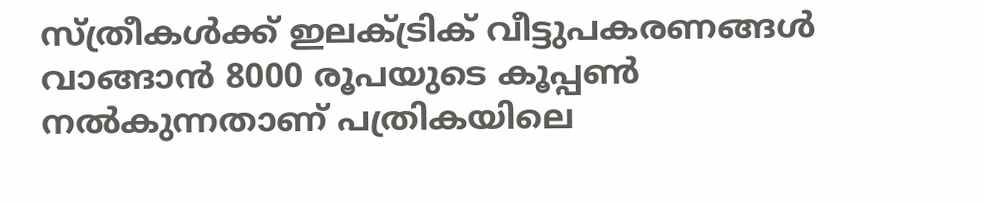സ്ത്രീകള്‍ക്ക് ഇലക്ട്രിക് വീട്ടുപകരണങ്ങള്‍ വാങ്ങാന്‍ 8000 രൂപയുടെ കൂപ്പണ്‍ നല്‍കുന്നതാണ് പത്രികയിലെ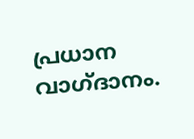പ്രധാന വാഗ്ദാനം.